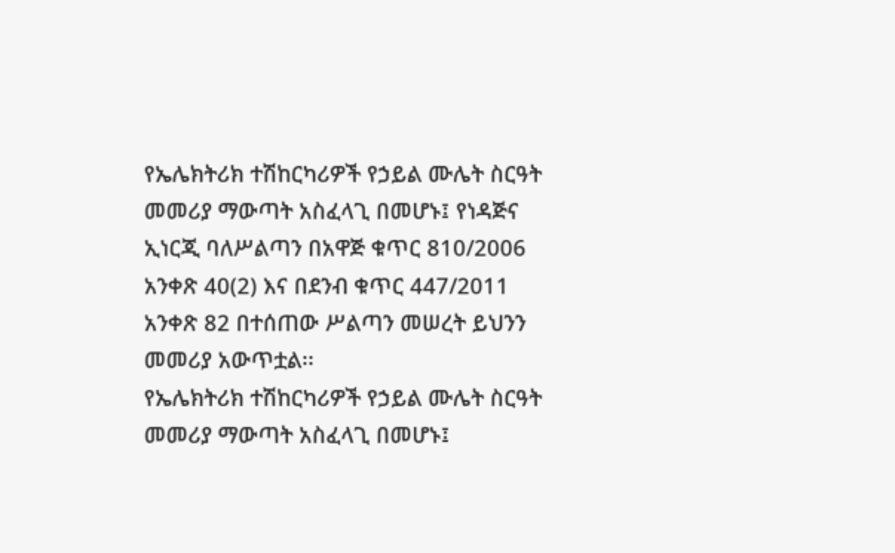የኤሌክትሪክ ተሽከርካሪዎች የኃይል ሙሌት ስርዓት መመሪያ ማውጣት አስፈላጊ በመሆኑ፤ የነዳጅና ኢነርጂ ባለሥልጣን በአዋጅ ቁጥር 810/2006 አንቀጽ 40(2) እና በደንብ ቁጥር 447/2011 አንቀጽ 82 በተሰጠው ሥልጣን መሠረት ይህንን መመሪያ አውጥቷል፡፡
የኤሌክትሪክ ተሽከርካሪዎች የኃይል ሙሌት ስርዓት መመሪያ ማውጣት አስፈላጊ በመሆኑ፤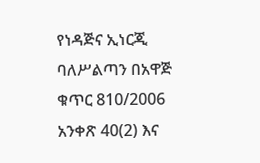የነዳጅና ኢነርጂ ባለሥልጣን በአዋጅ ቁጥር 810/2006 አንቀጽ 40(2) እና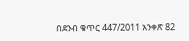በደንብ ቁጥር 447/2011 አንቀጽ 82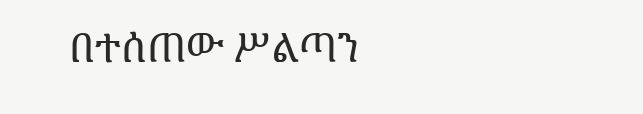በተሰጠው ሥልጣን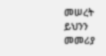መሠረት ይህንን መመሪያ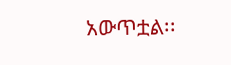አውጥቷል፡፡